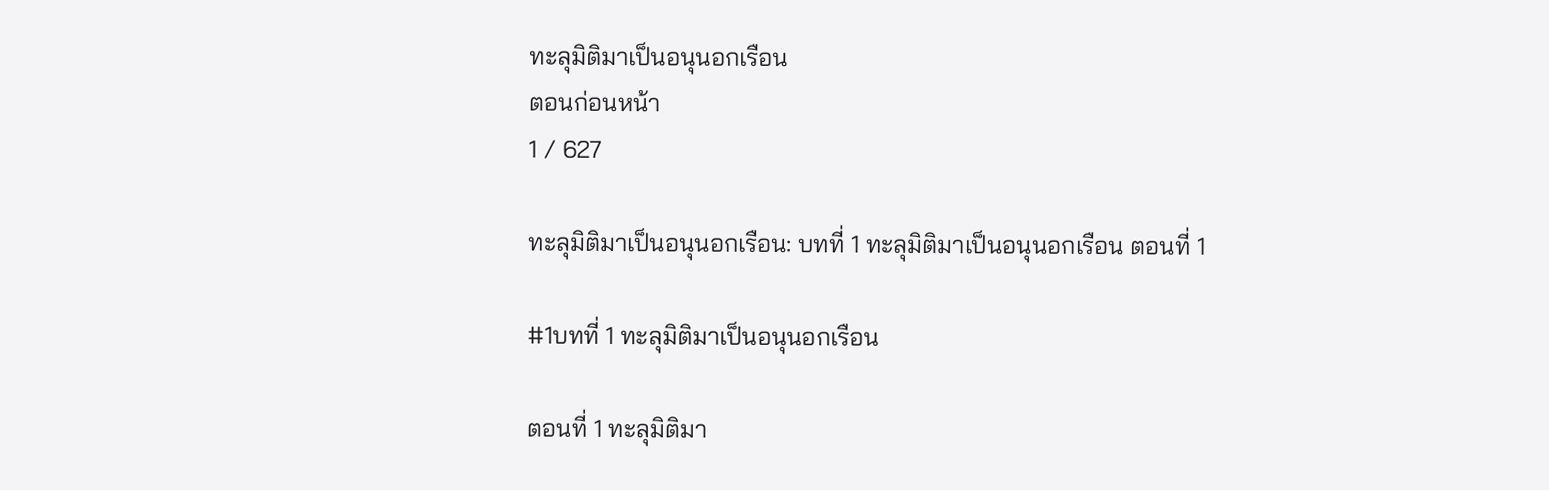ทะลุมิติมาเป็นอนุนอกเรือน
ตอนก่อนหน้า
1 / 627

ทะลุมิติมาเป็นอนุนอกเรือน: บทที่ 1 ทะลุมิติมาเป็นอนุนอกเรือน ตอนที่ 1

#1บทที่ 1 ทะลุมิติมาเป็นอนุนอกเรือน

ตอนที่ 1 ทะลุมิติมา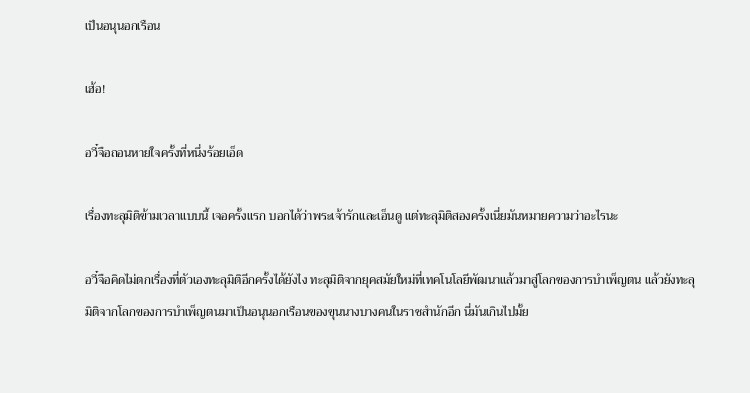เป็นอนุนอกเรือน

เฮ้อ!

อวี๋จือถอนหายใจครั้งที่หนึ่งร้อยเอ็ด

เรื่องทะลุมิติข้ามเวลาแบบนี้ เจอครั้งแรก บอกได้ว่าพระเจ้ารักและเอ็นดู แต่ทะลุมิติสองครั้งเนี่ยมันหมายความว่าอะไรนะ

อวี๋จือคิดไม่ตกเรื่องที่ตัวเองทะลุมิติอีกครั้งได้ยังไง ทะลุมิติจากยุคสมัยใหม่ที่เทคโนโลยีพัฒนาแล้วมาสู่โลกของการบำเพ็ญตน แล้วยังทะลุมิติจากโลกของการบำเพ็ญตนมาเป็นอนุนอกเรือนของขุนนางบางคนในราชสำนักอีก นี่มันเกินไปมั้ย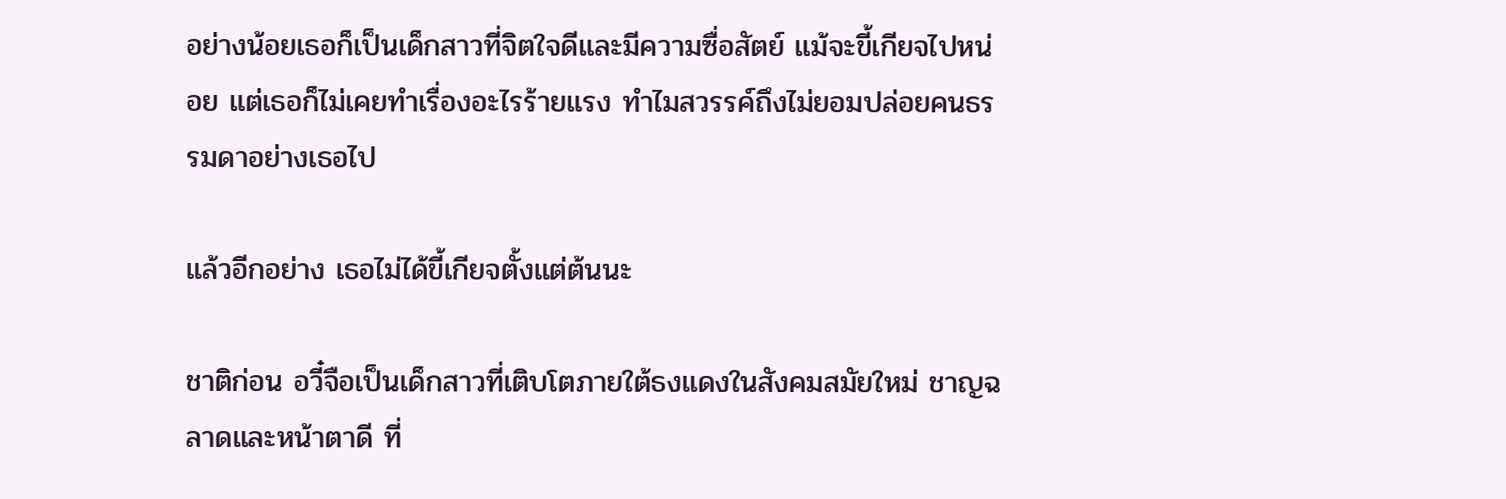อย่างน้อยเธอก็เป็นเด็กสาวที่จิตใจดีและมีความซื่อสัตย์ แม้จะขี้เกียจไปหน่อย แต่เธอก็ไม่เคยทำเรื่องอะไรร้ายแรง ทําไมสวรรค์ถึงไม่ยอมปล่อยคนธรรมดาอย่างเธอไป

แล้วอีกอย่าง เธอไม่ได้ขี้เกียจตั้งแต่ต้นนะ

ชาติก่อน อวี๋จือเป็นเด็กสาวที่เติบโตภายใต้ธงแดงในสังคมสมัยใหม่ ชาญฉลาดและหน้าตาดี ที่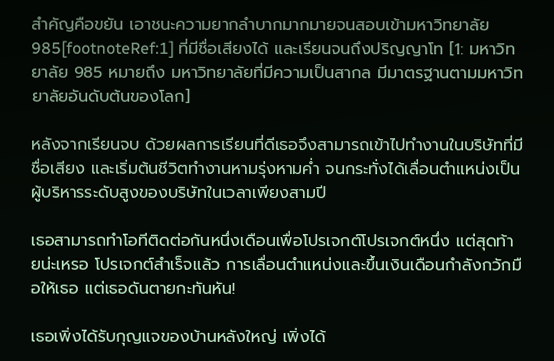สำคัญคือขยัน เอาชนะความยากลำบากมากมายจนสอบเข้ามหาวิทยาลัย 985[footnoteRef:1] ที่มีชื่อเสียงได้ และเรียนจนถึงปริญญาโท [1: มหาวิทยาลัย 985 หมายถึง มหาวิทยาลัยที่มีความเป็นสากล มีมาตรฐานตามมหาวิทยาลัยอันดับต้นของโลก]

หลังจากเรียนจบ ด้วยผลการเรียนที่ดีเธอจึงสามารถเข้าไปทำงานในบริษัทที่มีชื่อเสียง และเริ่มต้นชีวิตทำงานหามรุ่งหามค่ำ จนกระทั่งได้เลื่อนตําแหน่งเป็นผู้บริหารระดับสูงของบริษัทในเวลาเพียงสามปี

เธอสามารถทําโอทีติดต่อกันหนึ่งเดือนเพื่อโปรเจกต์โปรเจกต์หนึ่ง แต่สุดท้ายน่ะเหรอ โปรเจกต์สำเร็จแล้ว การเลื่อนตําแหน่งและขึ้นเงินเดือนกำลังกวักมือให้เธอ แต่เธอดันตายกะทันหัน!

เธอเพิ่งได้รับกุญแจของบ้านหลังใหญ่ เพิ่งได้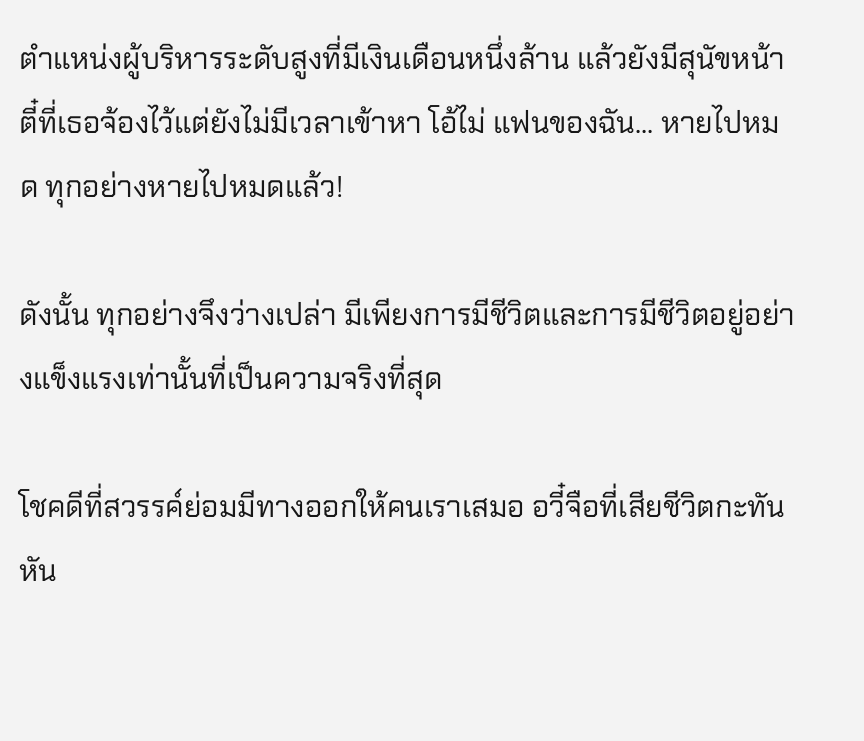ตําแหน่งผู้บริหารระดับสูงที่มีเงินเดือนหนึ่งล้าน แล้วยังมีสุนัขหน้าตี๋ที่เธอจ้องไว้แต่ยังไม่มีเวลาเข้าหา โอ้ไม่ แฟนของฉัน... หายไปหมด ทุกอย่างหายไปหมดแล้ว!

ดังนั้น ทุกอย่างจึงว่างเปล่า มีเพียงการมีชีวิตและการมีชีวิตอยู่อย่างแข็งแรงเท่านั้นที่เป็นความจริงที่สุด

โชคดีที่สวรรค์ย่อมมีทางออกให้คนเราเสมอ อวี๋จือที่เสียชีวิตกะทันหัน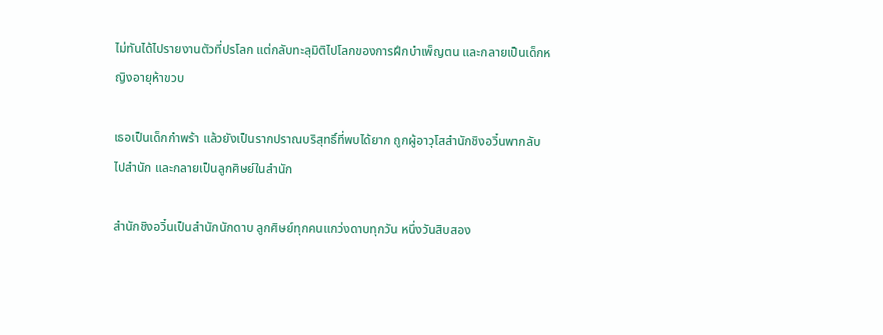ไม่ทันได้ไปรายงานตัวที่ปรโลก แต่กลับทะลุมิติไปโลกของการฝึกบำเพ็ญตน และกลายเป็นเด็กหญิงอายุห้าขวบ

เธอเป็นเด็กกําพร้า แล้วยังเป็นรากปราณบริสุทธิ์ที่พบได้ยาก ถูกผู้อาวุโสสำนักชิงอวิ๋นพากลับไปสำนัก และกลายเป็นลูกศิษย์ในสำนัก

สำนักชิงอวิ๋นเป็นสำนักนักดาบ ลูกศิษย์ทุกคนแกว่งดาบทุกวัน หนึ่งวันสิบสอง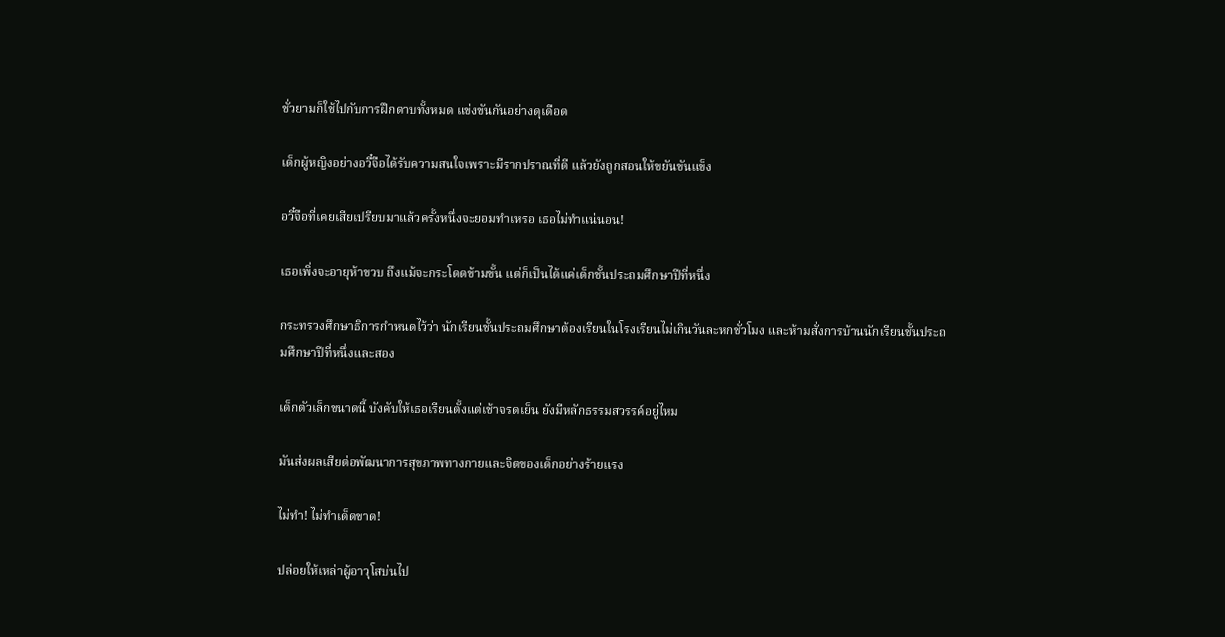ชั่วยามก็ใช้ไปกับการฝึกดาบทั้งหมด แข่งขันกันอย่างดุเดือด

เด็กผู้หญิงอย่างอวี๋จือได้รับความสนใจเพราะมีรากปราณที่ดี แล้วยังถูกสอนให้ขยันขันแข็ง

อวี๋จือที่เคยเสียเปรียบมาแล้วครั้งหนึ่งจะยอมทำเหรอ เธอไม่ทำแน่นอน!

เธอเพิ่งจะอายุห้าขวบ ถึงแม้จะกระโดดข้ามขั้น แต่ก็เป็นได้แค่เด็กชั้นประถมศึกษาปีที่หนึ่ง

กระทรวงศึกษาธิการกําหนดไว้ว่า นักเรียนชั้นประถมศึกษาต้องเรียนในโรงเรียนไม่เกินวันละหกชั่วโมง และห้ามสั่งการบ้านนักเรียนชั้นประถมศึกษาปีที่หนึ่งและสอง

เด็กตัวเล็กขนาดนี้ บังคับให้เธอเรียนตั้งแต่เช้าจรดเย็น ยังมีหลักธรรมสวรรค์อยู่ไหม

มันส่งผลเสียต่อพัฒนาการสุขภาพทางกายและจิตของเด็กอย่างร้ายแรง

ไม่ทำ! ไม่ทำเด็ดขาด!

ปล่อยให้เหล่าผู้อาวุโสบ่นไป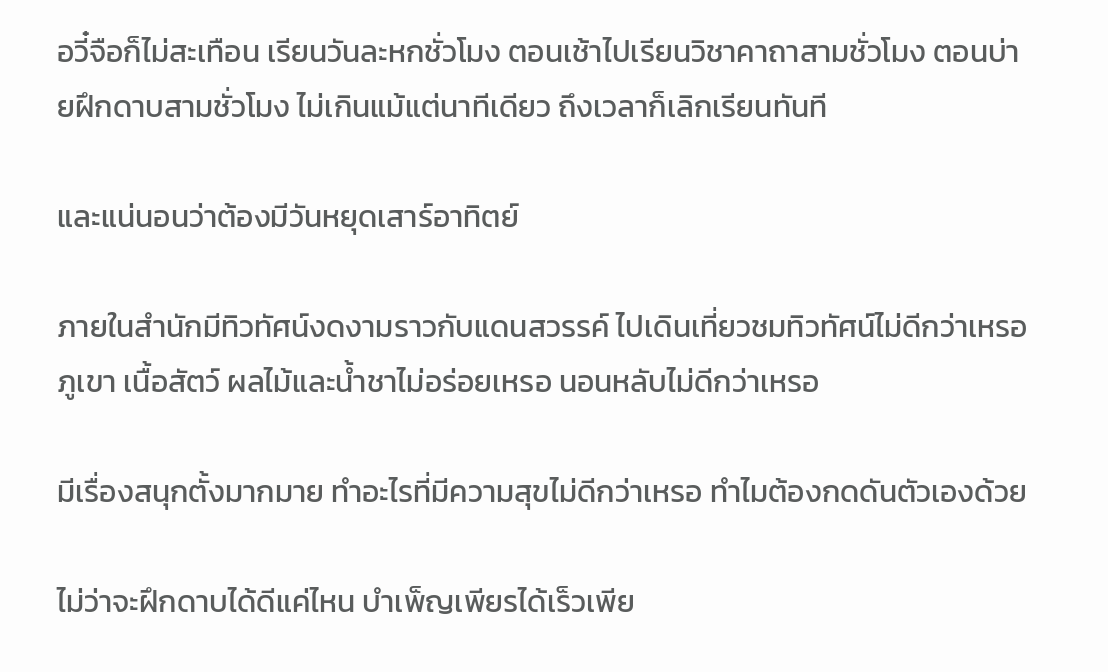อวี๋จือก็ไม่สะเทือน เรียนวันละหกชั่วโมง ตอนเช้าไปเรียนวิชาคาถาสามชั่วโมง ตอนบ่ายฝึกดาบสามชั่วโมง ไม่เกินแม้แต่นาทีเดียว ถึงเวลาก็เลิกเรียนทันที

และแน่นอนว่าต้องมีวันหยุดเสาร์อาทิตย์

ภายในสำนักมีทิวทัศน์งดงามราวกับแดนสวรรค์ ไปเดินเที่ยวชมทิวทัศน์ไม่ดีกว่าเหรอ ภูเขา เนื้อสัตว์ ผลไม้และน้ำชาไม่อร่อยเหรอ นอนหลับไม่ดีกว่าเหรอ

มีเรื่องสนุกตั้งมากมาย ทำอะไรที่มีความสุขไม่ดีกว่าเหรอ ทําไมต้องกดดันตัวเองด้วย

ไม่ว่าจะฝึกดาบได้ดีแค่ไหน บำเพ็ญเพียรได้เร็วเพีย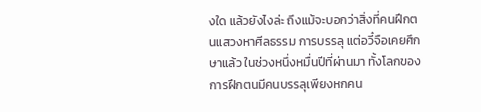งใด แล้วยังไงล่ะ ถึงแม้จะบอกว่าสิ่งที่คนฝึกตนแสวงหาศีลธรรม การบรรลุ แต่อวี๋จือเคยศึกษาแล้ว ในช่วงหนึ่งหมื่นปีที่ผ่านมา ทั้งโลกของการฝึกตนมีคนบรรลุเพียงหกคน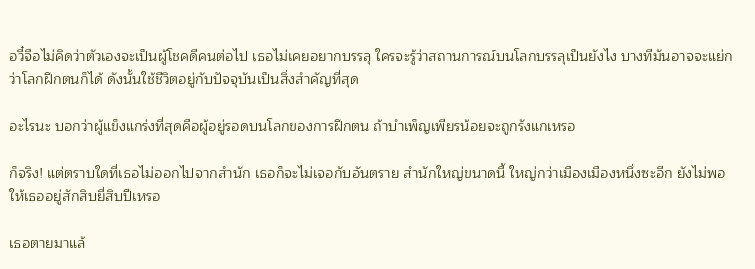อวี๋จือไม่คิดว่าตัวเองจะเป็นผู้โชคดีคนต่อไป เธอไม่เคยอยากบรรลุ ใครจะรู้ว่าสถานการณ์บนโลกบรรลุเป็นยังไง บางทีมันอาจจะแย่กว่าโลกฝึกตนก็ได้ ดังนั้นใช้ชีวิตอยู่กับปัจจุบันเป็นสิ่งสําคัญที่สุด

อะไรนะ บอกว่าผู้แข็งแกร่งที่สุดคือผู้อยู่รอดบนโลกของการฝึกตน ถ้าบำเพ็ญเพียรน้อยจะถูกรังแกเหรอ

ก็จริง! แต่ตราบใดที่เธอไม่ออกไปจากสำนัก เธอก็จะไม่เจอกับอันตราย สำนักใหญ่ขนาดนี้ ใหญ่กว่าเมืองเมืองหนึ่งซะอีก ยังไม่พอให้เธออยู่สักสิบยี่สิบปีเหรอ

เธอตายมาแล้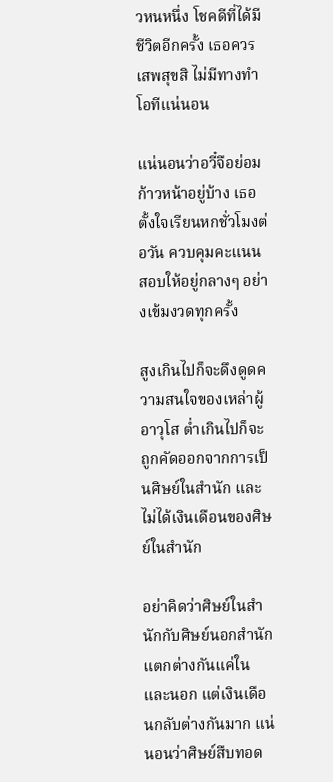วหนหนึ่ง โชคดีที่ได้มีชีวิตอีกครั้ง เธอควรเสพสุขสิ ไม่มีทางทำโอทีแน่นอน

แน่นอนว่าอวี๋จือย่อมก้าวหน้าอยู่บ้าง เธอตั้งใจเรียนหกชั่วโมงต่อวัน ควบคุมคะแนนสอบให้อยู่กลางๆ อย่างเข้มงวดทุกครั้ง

สูงเกินไปก็จะดึงดูดความสนใจของเหล่าผู้อาวุโส ต่ำเกินไปก็จะถูกคัดออกจากการเป็นศิษย์ในสำนัก และไม่ได้เงินเดือนของศิษย์ในสำนัก

อย่าคิดว่าศิษย์ในสำนักกับศิษย์นอกสำนักแตกต่างกันแค่ในและนอก แต่เงินเดือนกลับต่างกันมาก แน่นอนว่าศิษย์สืบทอด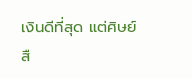เงินดีที่สุด แต่ศิษย์สื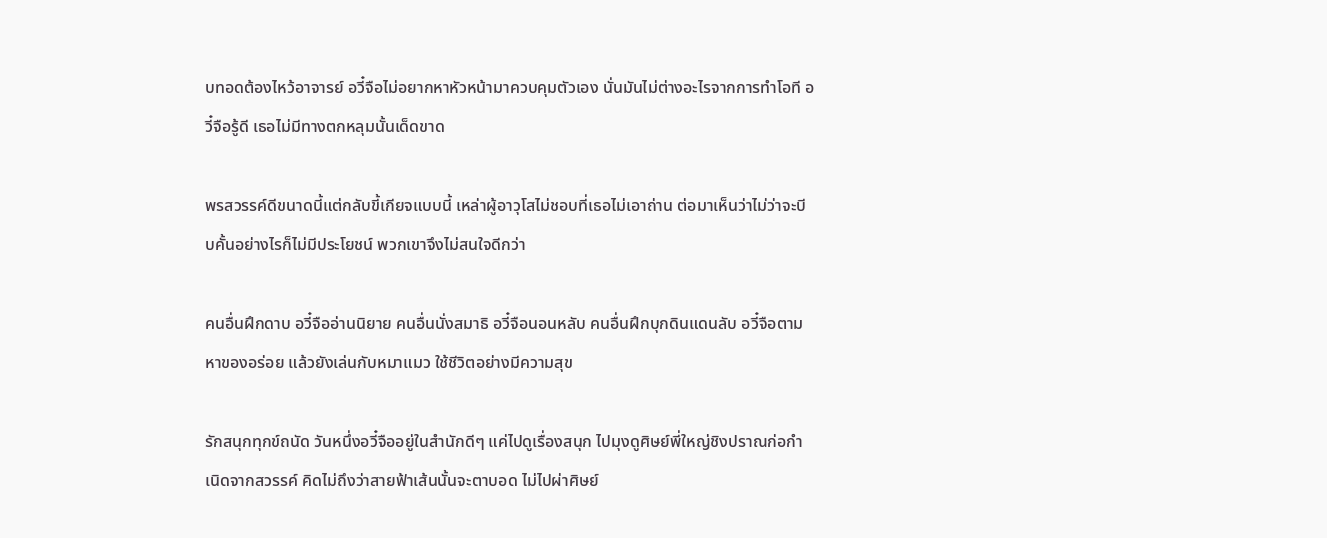บทอดต้องไหว้อาจารย์ อวี๋จือไม่อยากหาหัวหน้ามาควบคุมตัวเอง นั่นมันไม่ต่างอะไรจากการทำโอที อวี๋จือรู้ดี เธอไม่มีทางตกหลุมนั้นเด็ดขาด

พรสวรรค์ดีขนาดนี้แต่กลับขี้เกียจแบบนี้ เหล่าผู้อาวุโสไม่ชอบที่เธอไม่เอาถ่าน ต่อมาเห็นว่าไม่ว่าจะบีบคั้นอย่างไรก็ไม่มีประโยชน์ พวกเขาจึงไม่สนใจดีกว่า

คนอื่นฝึกดาบ อวี๋จืออ่านนิยาย คนอื่นนั่งสมาธิ อวี๋จือนอนหลับ คนอื่นฝึกบุกดินแดนลับ อวี๋จือตามหาของอร่อย แล้วยังเล่นกับหมาแมว ใช้ชีวิตอย่างมีความสุข

รักสนุกทุกข์ถนัด วันหนึ่งอวี๋จืออยู่ในสำนักดีๆ แค่ไปดูเรื่องสนุก ไปมุงดูศิษย์พี่ใหญ่ชิงปราณก่อกำเนิดจากสวรรค์ คิดไม่ถึงว่าสายฟ้าเส้นนั้นจะตาบอด ไม่ไปผ่าศิษย์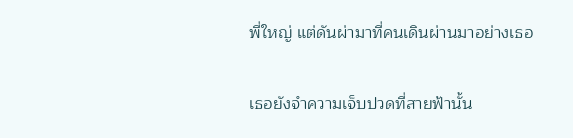พี่ใหญ่ แต่ดันผ่ามาที่คนเดินผ่านมาอย่างเธอ

เธอยังจําความเจ็บปวดที่สายฟ้านั้น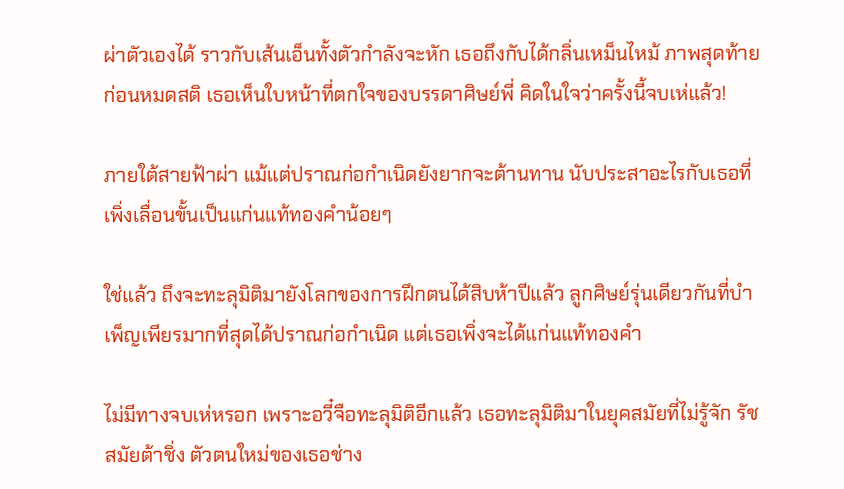ผ่าตัวเองได้ ราวกับเส้นเอ็นทั้งตัวกำลังจะหัก เธอถึงกับได้กลิ่นเหม็นไหม้ ภาพสุดท้ายก่อนหมดสติ เธอเห็นใบหน้าที่ตกใจของบรรดาศิษย์พี่ คิดในใจว่าครั้งนี้จบเห่แล้ว!

ภายใต้สายฟ้าผ่า แม้แต่ปราณก่อกำเนิดยังยากจะต้านทาน นับประสาอะไรกับเธอที่เพิ่งเลื่อนขั้นเป็นแก่นแท้ทองคำน้อยๆ

ใช่แล้ว ถึงจะทะลุมิติมายังโลกของการฝึกตนได้สิบห้าปีแล้ว ลูกศิษย์รุ่นเดียวกันที่บำเพ็ญเพียรมากที่สุดได้ปราณก่อกำเนิด แต่เธอเพิ่งจะได้แก่นแท้ทองคำ

ไม่มีทางจบเห่หรอก เพราะอวี๋จือทะลุมิติอีกแล้ว เธอทะลุมิติมาในยุคสมัยที่ไม่รู้จัก รัชสมัยต้าชิ่ง ตัวตนใหม่ของเธอช่าง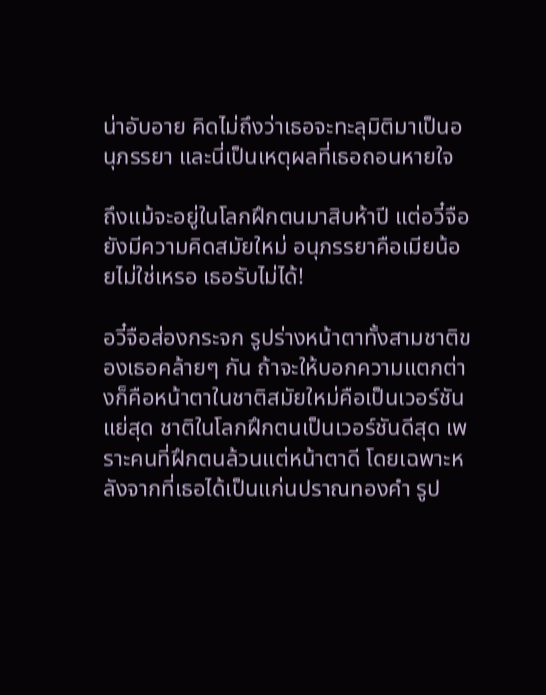น่าอับอาย คิดไม่ถึงว่าเธอจะทะลุมิติมาเป็นอนุภรรยา และนี่เป็นเหตุผลที่เธอถอนหายใจ

ถึงแม้จะอยู่ในโลกฝึกตนมาสิบห้าปี แต่อวี๋จือยังมีความคิดสมัยใหม่ อนุภรรยาคือเมียน้อยไม่ใช่เหรอ เธอรับไม่ได้!

อวี๋จือส่องกระจก รูปร่างหน้าตาทั้งสามชาติของเธอคล้ายๆ กัน ถ้าจะให้บอกความแตกต่างก็คือหน้าตาในชาติสมัยใหม่คือเป็นเวอร์ชันแย่สุด ชาติในโลกฝึกตนเป็นเวอร์ชันดีสุด เพราะคนที่ฝึกตนล้วนแต่หน้าตาดี โดยเฉพาะหลังจากที่เธอได้เป็นแก่นปราณทองคำ รูป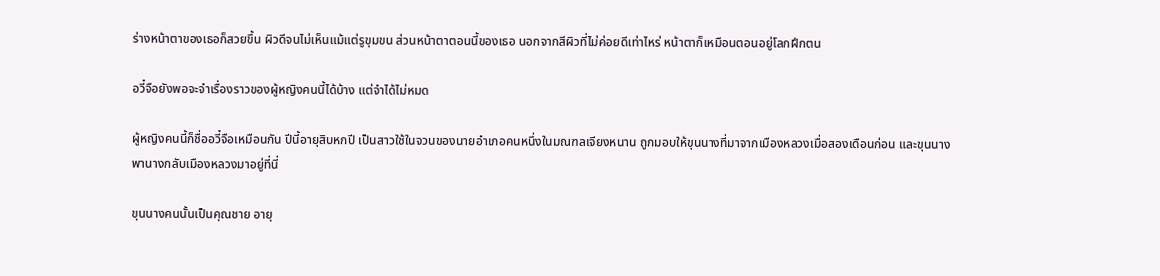ร่างหน้าตาของเธอก็สวยขึ้น ผิวดีจนไม่เห็นแม้แต่รูขุมขน ส่วนหน้าตาตอนนี้ของเธอ นอกจากสีผิวที่ไม่ค่อยดีเท่าไหร่ หน้าตาก็เหมือนตอนอยู่โลกฝึกตน

อวี๋จือยังพอจะจำเรื่องราวของผู้หญิงคนนี้ได้บ้าง แต่จำได้ไม่หมด

ผู้หญิงคนนี้ก็ชื่ออวี๋จือเหมือนกัน ปีนี้อายุสิบหกปี เป็นสาวใช้ในจวนของนายอำเภอคนหนึ่งในมณฑลเจียงหนาน ถูกมอบให้ขุนนางที่มาจากเมืองหลวงเมื่อสองเดือนก่อน และขุนนางพานางกลับเมืองหลวงมาอยู่ที่นี่

ขุนนางคนนั้นเป็นคุณชาย อายุ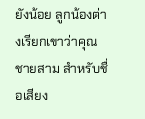ยังน้อย ลูกน้องต่างเรียกเขาว่าคุณชายสาม สําหรับชื่อเสียง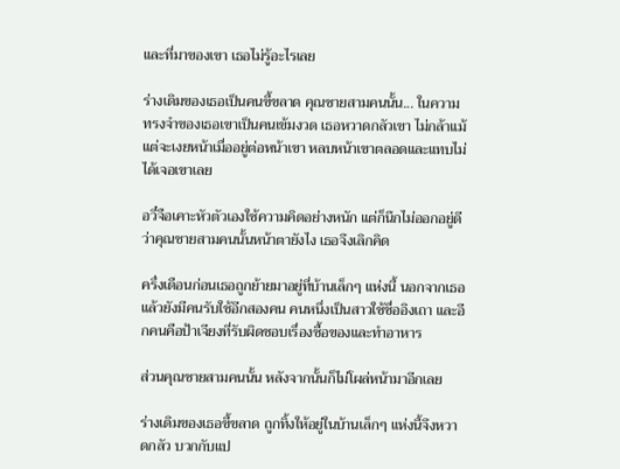และที่มาของเขา เธอไม่รู้อะไรเลย

ร่างเดิมของเธอเป็นคนขี้ขลาด คุณชายสามคนนั้น... ในความทรงจําของเธอเขาเป็นคนเข้มงวด เธอหวาดกลัวเขา ไม่กล้าแม้แต่จะเงยหน้าเมื่ออยู่ต่อหน้าเขา หลบหน้าเขาตลอดและแทบไม่ได้เจอเขาเลย

อวี๋จือเคาะหัวตัวเองใช้ความคิดอย่างหนัก แต่ก็นึกไม่ออกอยู่ดีว่าคุณชายสามคนนั้นหน้าตายังไง เธอจึงเลิกคิด

ครึ่งเดือนก่อนเธอถูกย้ายมาอยู่ที่บ้านเล็กๆ แห่งนี้ นอกจากเธอแล้วยังมีคนรับใช้อีกสองคน คนหนึ่งเป็นสาวใช้ชื่ออิงเถา และอีกคนคือป้าเจียงที่รับผิดชอบเรื่องซื้อของและทําอาหาร

ส่วนคุณชายสามคนนั้น หลังจากนั้นก็ไม่โผล่หน้ามาอีกเลย

ร่างเดิมของเธอขี้ขลาด ถูกทิ้งให้อยู่ในบ้านเล็กๆ แห่งนี้จึงหวาดกลัว บวกกับแป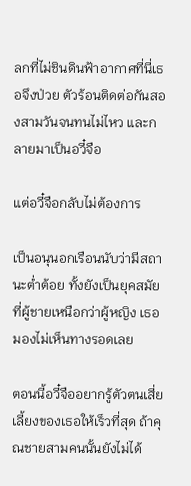ลกที่ไม่ชินดินฟ้าอากาศที่นี่เธอจึงป่วย ตัวร้อนติดต่อกันสองสามวันจนทนไม่ไหว และกลายมาเป็นอวี๋จือ

แต่อวี๋จือกลับไม่ต้องการ

เป็นอนุนอกเรือนนับว่ามีสถานะต่ำต้อย ทั้งยังเป็นยุคสมัยที่ผู้ชายเหนือกว่าผู้หญิง เธอมองไม่เห็นทางรอดเลย

ตอนนี้อวี๋จืออยากรู้ตัวตนเสี่ยเลี้ยงของเธอให้เร็วที่สุด ถ้าคุณชายสามคนนั้นยังไม่ได้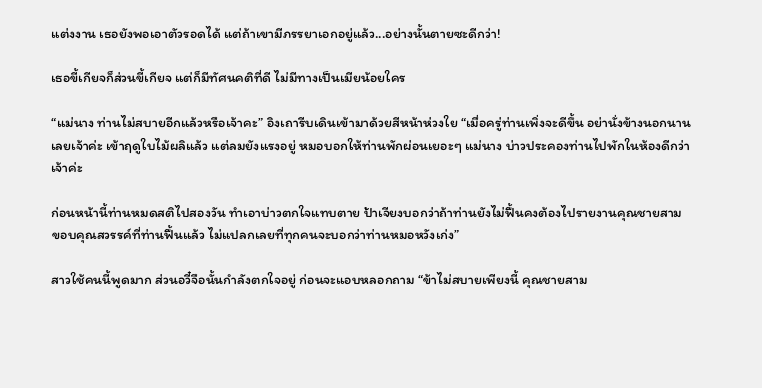แต่งงาน เธอยังพอเอาตัวรอดได้ แต่ถ้าเขามีภรรยาเอกอยู่แล้ว...อย่างนั้นตายซะดีกว่า!

เธอขี้เกียจก็ส่วนขี้เกียจ แต่ก็มีทัศนคติที่ดี ไม่มีทางเป็นเมียน้อยใคร

“แม่นาง ท่านไม่สบายอีกแล้วหรือเจ้าคะ” อิงเถารีบเดินเข้ามาด้วยสีหน้าห่วงใย “เมื่อครู่ท่านเพิ่งจะดีขึ้น อย่านั่งข้างนอกนานเลยเจ้าค่ะ เข้าฤดูใบไม้ผลิแล้ว แต่ลมยังแรงอยู่ หมอบอกให้ท่านพักผ่อนเยอะๆ แม่นาง บ่าวประคองท่านไปพักในห้องดีกว่าเจ้าค่ะ

ก่อนหน้านี้ท่านหมดสติไปสองวัน ทำเอาบ่าวตกใจแทบตาย ป้าเจียงบอกว่าถ้าท่านยังไม่ฟื้นคงต้องไปรายงานคุณชายสาม ขอบคุณสวรรค์ที่ท่านฟื้นแล้ว ไม่แปลกเลยที่ทุกคนจะบอกว่าท่านหมอหวังเก่ง”

สาวใช้คนนี้พูดมาก ส่วนอวี๋จือนั้นกำลังตกใจอยู่ ก่อนจะแอบหลอกถาม “ข้าไม่สบายเพียงนี้ คุณชายสาม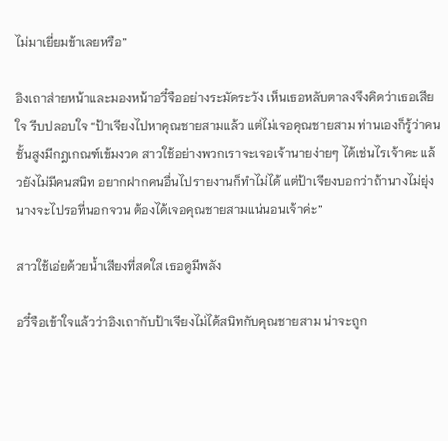ไม่มาเยี่ยมข้าเลยหรือ”

อิงเถาส่ายหน้าและมองหน้าอวี๋จืออย่างระมัดระวัง เห็นเธอหลับตาลงจึงคิดว่าเธอเสียใจ รีบปลอบใจ “ป้าเจียงไปหาคุณชายสามแล้ว แต่ไม่เจอคุณชายสาม ท่านเองก็รู้ว่าคนชั้นสูงมีกฎเกณฑ์เข้มงวด สาวใช้อย่างพวกเราจะเจอเจ้านายง่ายๆ ได้เช่นไรเจ้าคะ แล้วยังไม่มีคนสนิท อยากฝากคนอื่นไปรายงานก็ทำไม่ได้ แต่ป้าเจียงบอกว่าถ้านางไม่ยุ่งนางจะไปรอที่นอกจวน ต้องได้เจอคุณชายสามแน่นอนเจ้าค่ะ”

สาวใช้เอ่ยด้วยน้ำเสียงที่สดใส เธอดูมีพลัง

อวี๋จือเข้าใจแล้วว่าอิงเถากับป้าเจียงไม่ได้สนิทกับคุณชายสาม น่าจะถูก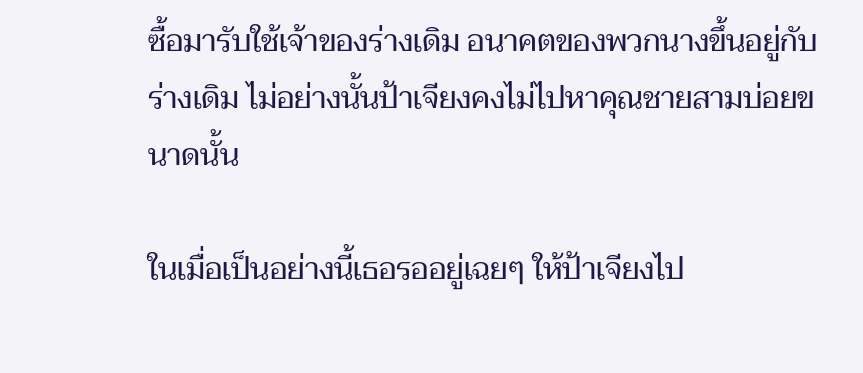ซื้อมารับใช้เจ้าของร่างเดิม อนาคตของพวกนางขึ้นอยู่กับร่างเดิม ไม่อย่างนั้นป้าเจียงคงไม่ไปหาคุณชายสามบ่อยขนาดนั้น

ในเมื่อเป็นอย่างนี้เธอรออยู่เฉยๆ ให้ป้าเจียงไป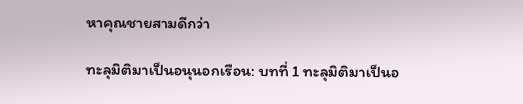หาคุณชายสามดีกว่า

ทะลุมิติมาเป็นอนุนอกเรือน: บทที่ 1 ทะลุมิติมาเป็นอ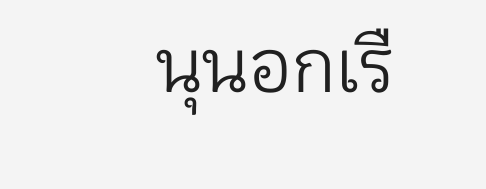นุนอกเรื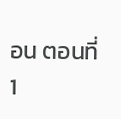อน ตอนที่ 1